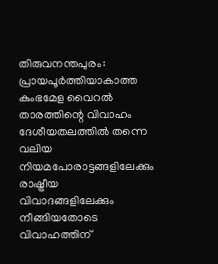തിരുവനന്തപുരം: പ്രായപൂര്‍ത്തിയാകാത്ത കുംഭമേള വൈറല്‍ താരത്തിന്റെ വിവാഹം ദേശീയതലത്തില്‍ തന്നെ വലിയ നിയമപോരാട്ടങ്ങളിലേക്കും രാഷ്ട്രീയ വിവാദങ്ങളിലേക്കും നീങ്ങിയതോടെ വിവാഹത്തിന്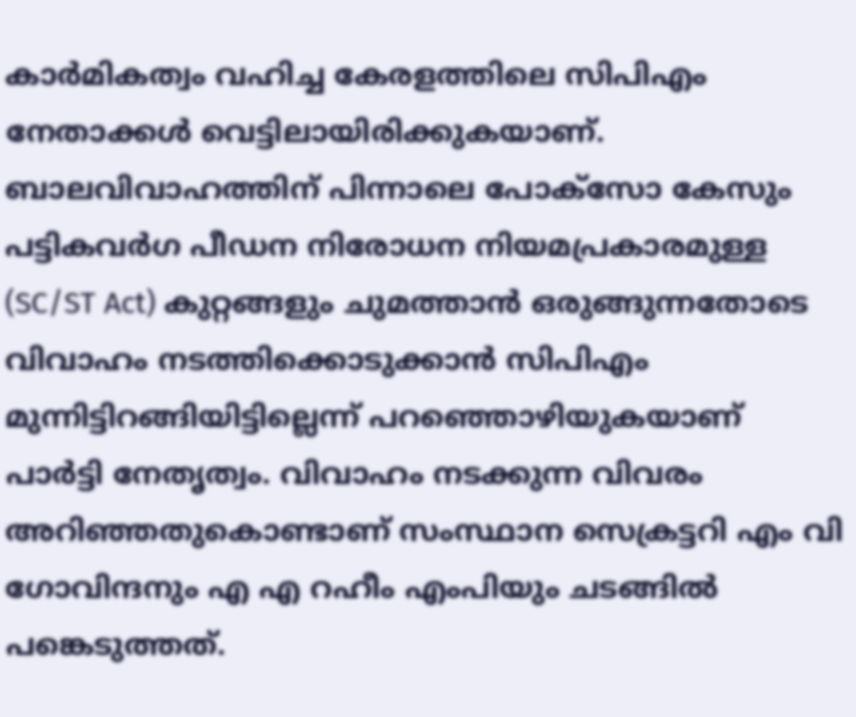കാര്‍മികത്വം വഹിച്ച കേരളത്തിലെ സിപിഎം നേതാക്കള്‍ വെട്ടിലായിരിക്കുകയാണ്. ബാലവിവാഹത്തിന് പിന്നാലെ പോക്സോ കേസും പട്ടികവര്‍ഗ പീഡന നിരോധന നിയമപ്രകാരമുള്ള (SC/ST Act) കുറ്റങ്ങളും ചുമത്താന്‍ ഒരുങ്ങുന്നതോടെ വിവാഹം നടത്തിക്കൊടുക്കാന്‍ സിപിഎം മുന്നിട്ടിറങ്ങിയിട്ടില്ലെന്ന് പറഞ്ഞൊഴിയുകയാണ് പാര്‍ട്ടി നേതൃത്വം. വിവാഹം നടക്കുന്ന വിവരം അറിഞ്ഞതുകൊണ്ടാണ് സംസ്ഥാന സെക്രട്ടറി എം വി ഗോവിന്ദനും എ എ റഹീം എംപിയും ചടങ്ങില്‍ പങ്കെടുത്തത്.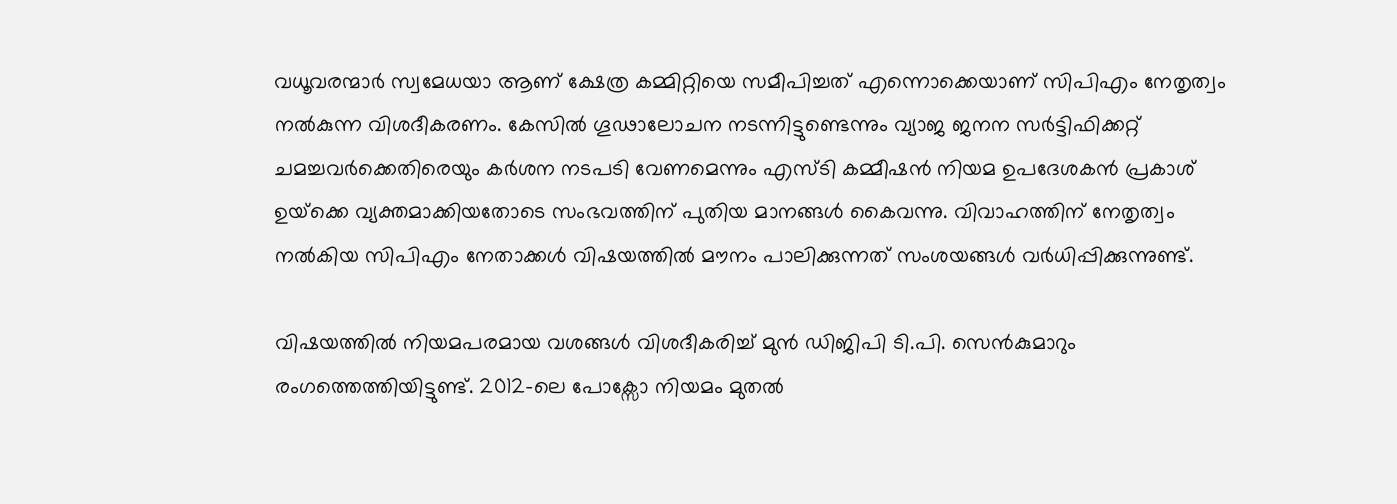വധൂവരന്മാര്‍ സ്വമേധയാ ആണ് ക്ഷേത്ര കമ്മിറ്റിയെ സമീപിച്ചത് എന്നൊക്കെയാണ് സിപിഎം നേതൃത്വം നല്‍കുന്ന വിശദീകരണം. കേസില്‍ ഗൂഢാലോചന നടന്നിട്ടുണ്ടെന്നും വ്യാജ ജനന സര്‍ട്ടിഫിക്കറ്റ് ചമച്ചവര്‍ക്കെതിരെയും കര്‍ശന നടപടി വേണമെന്നും എസ്ടി കമ്മീഷന്‍ നിയമ ഉപദേശകന്‍ പ്രകാശ് ഉയ്‌ക്കെ വ്യക്തമാക്കിയതോടെ സംഭവത്തിന് പുതിയ മാനങ്ങള്‍ കൈവന്നു. വിവാഹത്തിന് നേതൃത്വം നല്‍കിയ സിപിഎം നേതാക്കള്‍ വിഷയത്തില്‍ മൗനം പാലിക്കുന്നത് സംശയങ്ങള്‍ വര്‍ധിപ്പിക്കുന്നുണ്ട്.

വിഷയത്തില്‍ നിയമപരമായ വശങ്ങള്‍ വിശദീകരിച്ച് മുന്‍ ഡിജിപി ടി.പി. സെന്‍കുമാറും രംഗത്തെത്തിയിട്ടുണ്ട്. 2012-ലെ പോക്സോ നിയമം മുതല്‍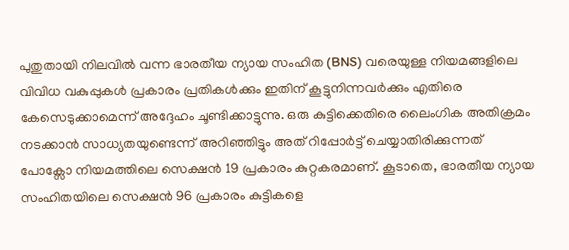പുതുതായി നിലവില്‍ വന്ന ഭാരതീയ ന്യായ സംഹിത (BNS) വരെയുള്ള നിയമങ്ങളിലെ വിവിധ വകുപ്പുകള്‍ പ്രകാരം പ്രതികള്‍ക്കും ഇതിന് കൂട്ടുനിന്നവര്‍ക്കും എതിരെ കേസെടുക്കാമെന്ന് അദ്ദേഹം ചൂണ്ടിക്കാട്ടുന്നു. ഒരു കുട്ടിക്കെതിരെ ലൈംഗിക അതിക്രമം നടക്കാന്‍ സാധ്യതയുണ്ടെന്ന് അറിഞ്ഞിട്ടും അത് റിപ്പോര്‍ട്ട് ചെയ്യാതിരിക്കുന്നത് പോക്സോ നിയമത്തിലെ സെക്ഷന്‍ 19 പ്രകാരം കുറ്റകരമാണ്. കൂടാതെ, ഭാരതീയ ന്യായ സംഹിതയിലെ സെക്ഷന്‍ 96 പ്രകാരം കുട്ടികളെ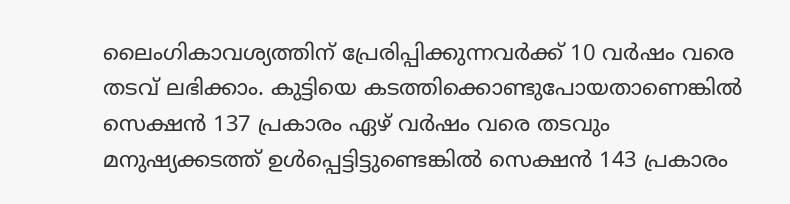ലൈംഗികാവശ്യത്തിന് പ്രേരിപ്പിക്കുന്നവര്‍ക്ക് 10 വര്‍ഷം വരെ തടവ് ലഭിക്കാം. കുട്ടിയെ കടത്തിക്കൊണ്ടുപോയതാണെങ്കില്‍ സെക്ഷന്‍ 137 പ്രകാരം ഏഴ് വര്‍ഷം വരെ തടവും മനുഷ്യക്കടത്ത് ഉള്‍പ്പെട്ടിട്ടുണ്ടെങ്കില്‍ സെക്ഷന്‍ 143 പ്രകാരം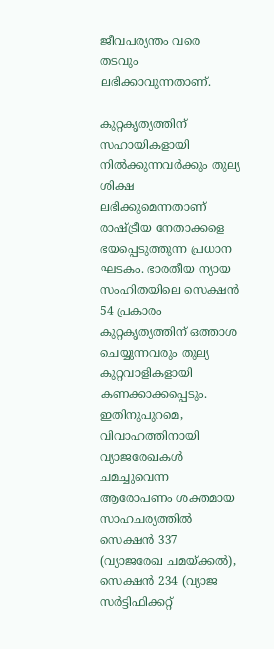ജീവപര്യന്തം വരെ തടവും ലഭിക്കാവുന്നതാണ്.

കുറ്റകൃത്യത്തിന് സഹായികളായി നില്‍ക്കുന്നവര്‍ക്കും തുല്യ ശിക്ഷ ലഭിക്കുമെന്നതാണ് രാഷ്ട്രീയ നേതാക്കളെ ഭയപ്പെടുത്തുന്ന പ്രധാന ഘടകം. ഭാരതീയ ന്യായ സംഹിതയിലെ സെക്ഷന്‍ 54 പ്രകാരം കുറ്റകൃത്യത്തിന് ഒത്താശ ചെയ്യുന്നവരും തുല്യ കുറ്റവാളികളായി കണക്കാക്കപ്പെടും. ഇതിനുപുറമെ, വിവാഹത്തിനായി വ്യാജരേഖകള്‍ ചമച്ചുവെന്ന ആരോപണം ശക്തമായ സാഹചര്യത്തില്‍ സെക്ഷന്‍ 337 (വ്യാജരേഖ ചമയ്ക്കല്‍), സെക്ഷന്‍ 234 (വ്യാജ സര്‍ട്ടിഫിക്കറ്റ്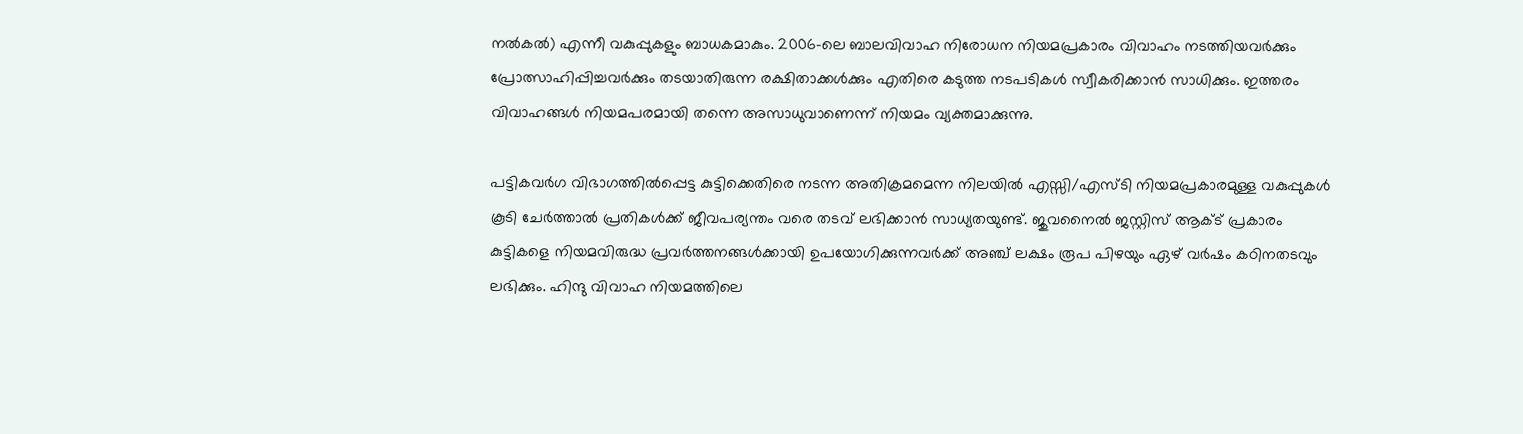നല്‍കല്‍) എന്നീ വകുപ്പുകളും ബാധകമാകും. 2006-ലെ ബാലവിവാഹ നിരോധന നിയമപ്രകാരം വിവാഹം നടത്തിയവര്‍ക്കും പ്രോത്സാഹിപ്പിച്ചവര്‍ക്കും തടയാതിരുന്ന രക്ഷിതാക്കള്‍ക്കും എതിരെ കടുത്ത നടപടികള്‍ സ്വീകരിക്കാന്‍ സാധിക്കും. ഇത്തരം വിവാഹങ്ങള്‍ നിയമപരമായി തന്നെ അസാധുവാണെന്ന് നിയമം വ്യക്തമാക്കുന്നു.

പട്ടികവര്‍ഗ വിഭാഗത്തില്‍പ്പെട്ട കുട്ടിക്കെതിരെ നടന്ന അതിക്രമമെന്ന നിലയില്‍ എസ്സി/എസ്ടി നിയമപ്രകാരമുള്ള വകുപ്പുകള്‍ കൂടി ചേര്‍ത്താല്‍ പ്രതികള്‍ക്ക് ജീവപര്യന്തം വരെ തടവ് ലഭിക്കാന്‍ സാധ്യതയുണ്ട്. ജുവനൈല്‍ ജസ്റ്റിസ് ആക്ട് പ്രകാരം കുട്ടികളെ നിയമവിരുദ്ധ പ്രവര്‍ത്തനങ്ങള്‍ക്കായി ഉപയോഗിക്കുന്നവര്‍ക്ക് അഞ്ച് ലക്ഷം രൂപ പിഴയും ഏഴ് വര്‍ഷം കഠിനതടവും ലഭിക്കും. ഹിന്ദു വിവാഹ നിയമത്തിലെ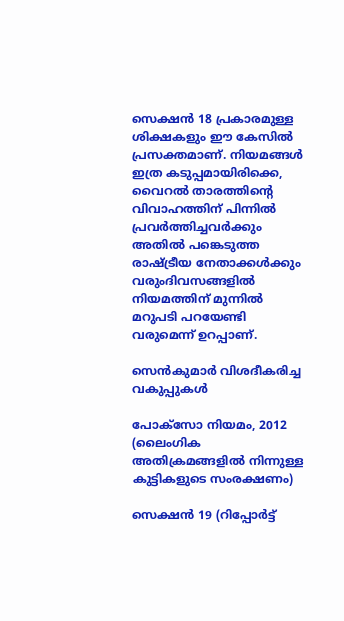സെക്ഷന്‍ 18 പ്രകാരമുള്ള ശിക്ഷകളും ഈ കേസില്‍ പ്രസക്തമാണ്. നിയമങ്ങള്‍ ഇത്ര കടുപ്പമായിരിക്കെ, വൈറല്‍ താരത്തിന്റെ വിവാഹത്തിന് പിന്നില്‍ പ്രവര്‍ത്തിച്ചവര്‍ക്കും അതില്‍ പങ്കെടുത്ത രാഷ്ട്രീയ നേതാക്കള്‍ക്കും വരുംദിവസങ്ങളില്‍ നിയമത്തിന് മുന്നില്‍ മറുപടി പറയേണ്ടി വരുമെന്ന് ഉറപ്പാണ്.

സെന്‍കുമാര്‍ വിശദീകരിച്ച വകുപ്പുകള്‍

പോക്‌സോ നിയമം, 2012 (ലൈംഗിക അതിക്രമങ്ങളില്‍ നിന്നുള്ള കുട്ടികളുടെ സംരക്ഷണം)

സെക്ഷന്‍ 19 (റിപ്പോര്‍ട്ട്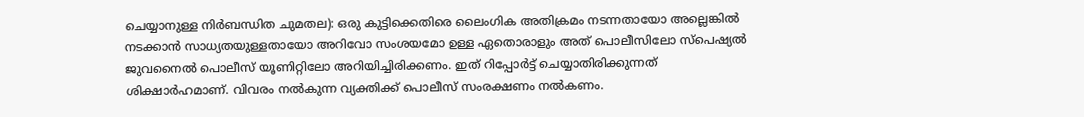ചെയ്യാനുള്ള നിര്‍ബന്ധിത ചുമതല): ഒരു കുട്ടിക്കെതിരെ ലൈംഗിക അതിക്രമം നടന്നതായോ അല്ലെങ്കില്‍ നടക്കാന്‍ സാധ്യതയുള്ളതായോ അറിവോ സംശയമോ ഉള്ള ഏതൊരാളും അത് പൊലീസിലോ സ്‌പെഷ്യല്‍ ജുവനൈല്‍ പൊലീസ് യൂണിറ്റിലോ അറിയിച്ചിരിക്കണം. ഇത് റിപ്പോര്‍ട്ട് ചെയ്യാതിരിക്കുന്നത് ശിക്ഷാര്‍ഹമാണ്. വിവരം നല്‍കുന്ന വ്യക്തിക്ക് പൊലീസ് സംരക്ഷണം നല്‍കണം.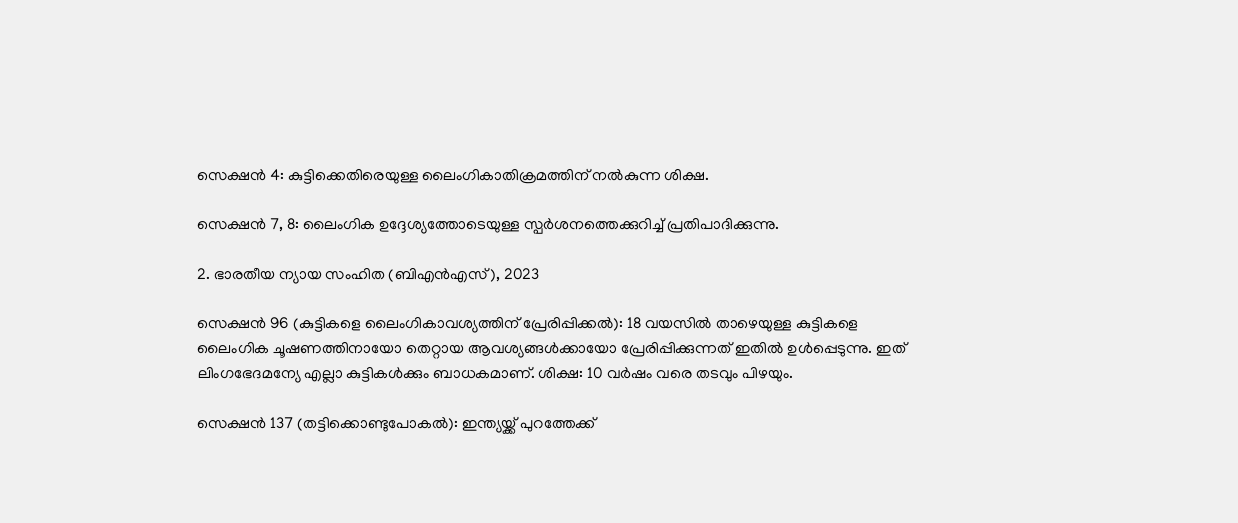സെക്ഷന്‍ 4: കുട്ടിക്കെതിരെയുള്ള ലൈംഗികാതിക്രമത്തിന് നല്‍കുന്ന ശിക്ഷ.

സെക്ഷന്‍ 7, 8: ലൈംഗിക ഉദ്ദേശ്യത്തോടെയുള്ള സ്പര്‍ശനത്തെക്കുറിച്ച് പ്രതിപാദിക്കുന്നു.

2. ഭാരതീയ ന്യായ സംഹിത (ബിഎന്‍എസ്), 2023

സെക്ഷന്‍ 96 (കുട്ടികളെ ലൈംഗികാവശ്യത്തിന് പ്രേരിപ്പിക്കല്‍): 18 വയസില്‍ താഴെയുള്ള കുട്ടികളെ ലൈംഗിക ചൂഷണത്തിനായോ തെറ്റായ ആവശ്യങ്ങള്‍ക്കായോ പ്രേരിപ്പിക്കുന്നത് ഇതില്‍ ഉള്‍പ്പെടുന്നു. ഇത് ലിംഗഭേദമന്യേ എല്ലാ കുട്ടികള്‍ക്കും ബാധകമാണ്. ശിക്ഷ: 10 വര്‍ഷം വരെ തടവും പിഴയും.

സെക്ഷന്‍ 137 (തട്ടിക്കൊണ്ടുപോകല്‍): ഇന്ത്യയ്ക്ക് പുറത്തേക്ക്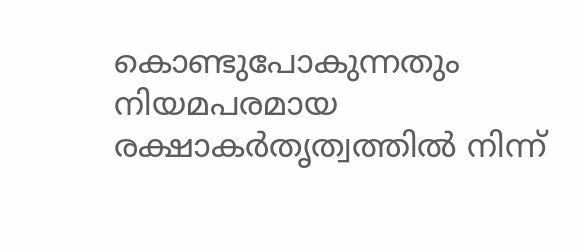കൊണ്ടുപോകുന്നതും നിയമപരമായ രക്ഷാകര്‍തൃത്വത്തില്‍ നിന്ന്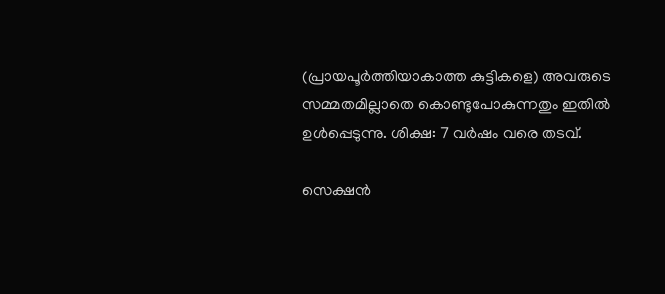(പ്രായപൂര്‍ത്തിയാകാത്ത കുട്ടികളെ) അവരുടെ സമ്മതമില്ലാതെ കൊണ്ടുപോകുന്നതും ഇതില്‍ ഉള്‍പ്പെടുന്നു. ശിക്ഷ: 7 വര്‍ഷം വരെ തടവ്.

സെക്ഷന്‍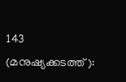143 (മനുഷ്യക്കടത്ത്):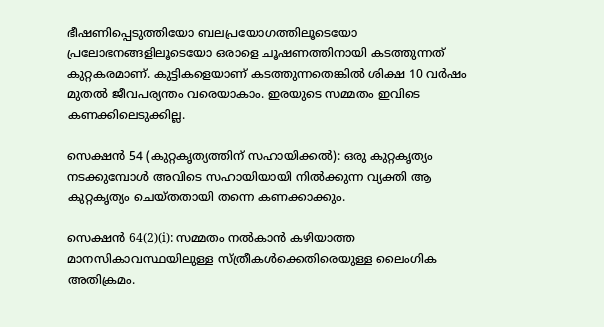ഭീഷണിപ്പെടുത്തിയോ ബലപ്രയോഗത്തിലൂടെയോ പ്രലോഭനങ്ങളിലൂടെയോ ഒരാളെ ചൂഷണത്തിനായി കടത്തുന്നത് കുറ്റകരമാണ്. കുട്ടികളെയാണ് കടത്തുന്നതെങ്കില്‍ ശിക്ഷ 10 വര്‍ഷം മുതല്‍ ജീവപര്യന്തം വരെയാകാം. ഇരയുടെ സമ്മതം ഇവിടെ കണക്കിലെടുക്കില്ല.

സെക്ഷന്‍ 54 (കുറ്റകൃത്യത്തിന് സഹായിക്കല്‍): ഒരു കുറ്റകൃത്യം നടക്കുമ്പോള്‍ അവിടെ സഹായിയായി നില്‍ക്കുന്ന വ്യക്തി ആ കുറ്റകൃത്യം ചെയ്തതായി തന്നെ കണക്കാക്കും.

സെക്ഷന്‍ 64(2)(i): സമ്മതം നല്‍കാന്‍ കഴിയാത്ത മാനസികാവസ്ഥയിലുള്ള സ്ത്രീകള്‍ക്കെതിരെയുള്ള ലൈംഗിക അതിക്രമം.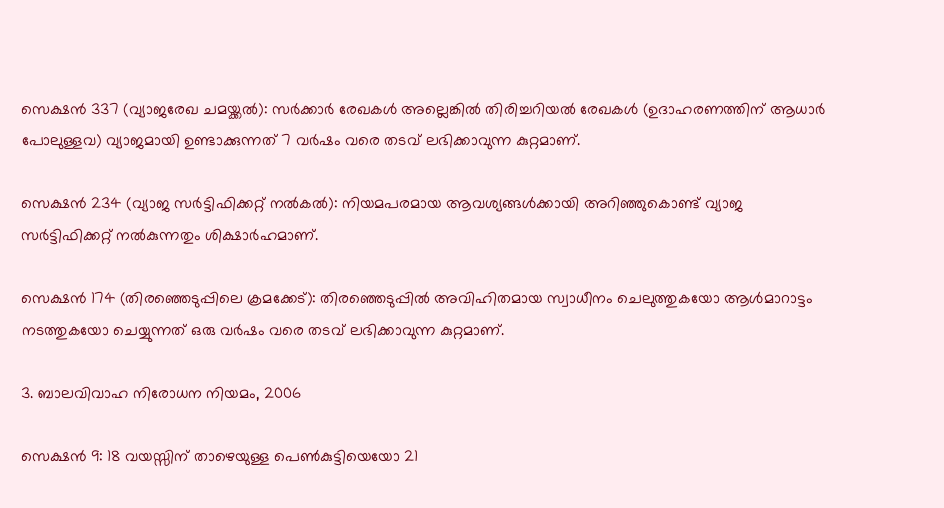സെക്ഷന്‍ 337 (വ്യാജരേഖ ചമയ്ക്കല്‍): സര്‍ക്കാര്‍ രേഖകള്‍ അല്ലെങ്കില്‍ തിരിച്ചറിയല്‍ രേഖകള്‍ (ഉദാഹരണത്തിന് ആധാര്‍ പോലുള്ളവ) വ്യാജമായി ഉണ്ടാക്കുന്നത് 7 വര്‍ഷം വരെ തടവ് ലഭിക്കാവുന്ന കുറ്റമാണ്.

സെക്ഷന്‍ 234 (വ്യാജ സര്‍ട്ടിഫിക്കറ്റ് നല്‍കല്‍): നിയമപരമായ ആവശ്യങ്ങള്‍ക്കായി അറിഞ്ഞുകൊണ്ട് വ്യാജ സര്‍ട്ടിഫിക്കറ്റ് നല്‍കുന്നതും ശിക്ഷാര്‍ഹമാണ്.

സെക്ഷന്‍ 174 (തിരഞ്ഞെടുപ്പിലെ ക്രമക്കേട്): തിരഞ്ഞെടുപ്പില്‍ അവിഹിതമായ സ്വാധീനം ചെലുത്തുകയോ ആള്‍മാറാട്ടം നടത്തുകയോ ചെയ്യുന്നത് ഒരു വര്‍ഷം വരെ തടവ് ലഭിക്കാവുന്ന കുറ്റമാണ്.

3. ബാലവിവാഹ നിരോധന നിയമം, 2006

സെക്ഷന്‍ 9: 18 വയസ്സിന് താഴെയുള്ള പെണ്‍കുട്ടിയെയോ 21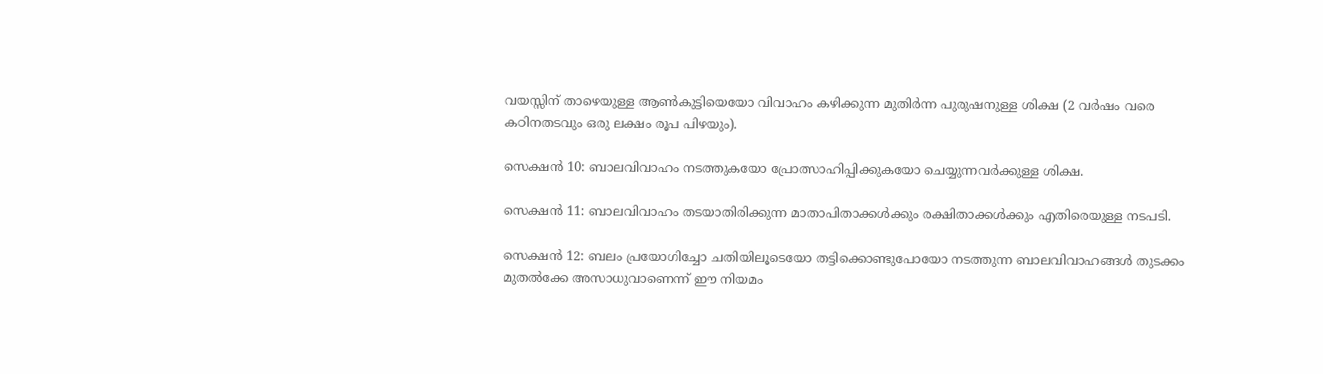വയസ്സിന് താഴെയുള്ള ആണ്‍കുട്ടിയെയോ വിവാഹം കഴിക്കുന്ന മുതിര്‍ന്ന പുരുഷനുള്ള ശിക്ഷ (2 വര്‍ഷം വരെ കഠിനതടവും ഒരു ലക്ഷം രൂപ പിഴയും).

സെക്ഷന്‍ 10: ബാലവിവാഹം നടത്തുകയോ പ്രോത്സാഹിപ്പിക്കുകയോ ചെയ്യുന്നവര്‍ക്കുള്ള ശിക്ഷ.

സെക്ഷന്‍ 11: ബാലവിവാഹം തടയാതിരിക്കുന്ന മാതാപിതാക്കള്‍ക്കും രക്ഷിതാക്കള്‍ക്കും എതിരെയുള്ള നടപടി.

സെക്ഷന്‍ 12: ബലം പ്രയോഗിച്ചോ ചതിയിലൂടെയോ തട്ടിക്കൊണ്ടുപോയോ നടത്തുന്ന ബാലവിവാഹങ്ങള്‍ തുടക്കം മുതല്‍ക്കേ അസാധുവാണെന്ന് ഈ നിയമം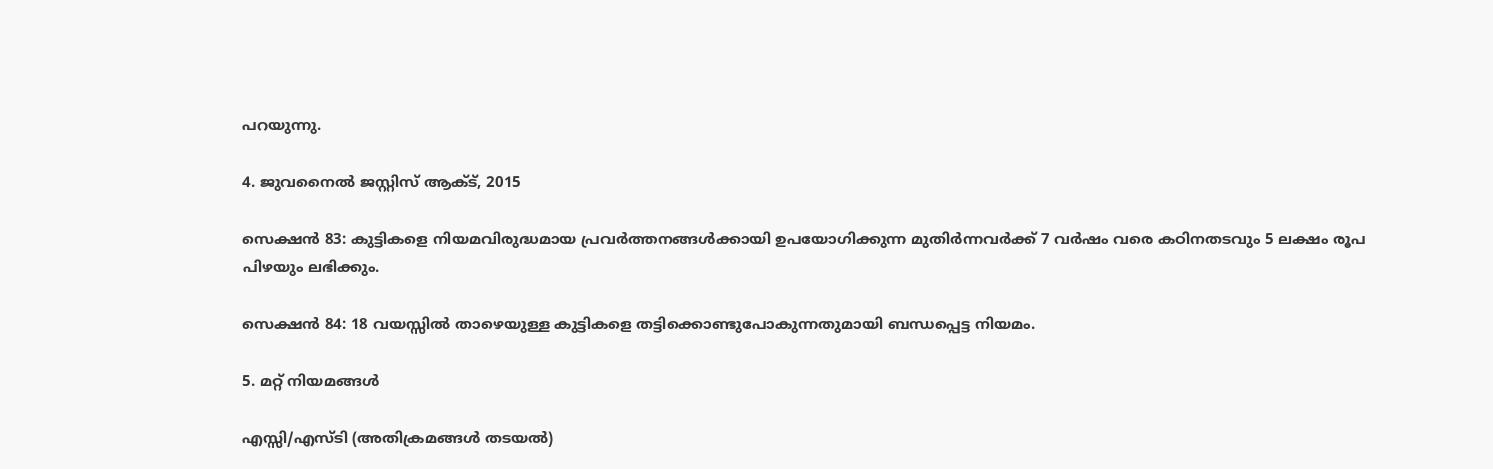പറയുന്നു.

4. ജുവനൈല്‍ ജസ്റ്റിസ് ആക്ട്, 2015

സെക്ഷന്‍ 83: കുട്ടികളെ നിയമവിരുദ്ധമായ പ്രവര്‍ത്തനങ്ങള്‍ക്കായി ഉപയോഗിക്കുന്ന മുതിര്‍ന്നവര്‍ക്ക് 7 വര്‍ഷം വരെ കഠിനതടവും 5 ലക്ഷം രൂപ പിഴയും ലഭിക്കും.

സെക്ഷന്‍ 84: 18 വയസ്സില്‍ താഴെയുള്ള കുട്ടികളെ തട്ടിക്കൊണ്ടുപോകുന്നതുമായി ബന്ധപ്പെട്ട നിയമം.

5. മറ്റ് നിയമങ്ങള്‍

എസ്സി/എസ്ടി (അതിക്രമങ്ങള്‍ തടയല്‍)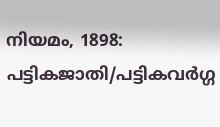നിയമം, 1898: പട്ടികജാതി/പട്ടികവര്‍ഗ്ഗ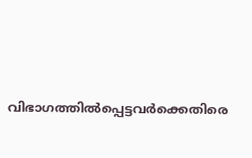വിഭാഗത്തില്‍പ്പെട്ടവര്‍ക്കെതിരെ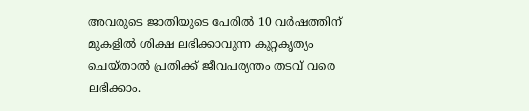അവരുടെ ജാതിയുടെ പേരില്‍ 10 വര്‍ഷത്തിന് മുകളില്‍ ശിക്ഷ ലഭിക്കാവുന്ന കുറ്റകൃത്യം ചെയ്താല്‍ പ്രതിക്ക് ജീവപര്യന്തം തടവ് വരെ ലഭിക്കാം.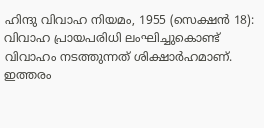ഹിന്ദു വിവാഹ നിയമം, 1955 (സെക്ഷന്‍ 18): വിവാഹ പ്രായപരിധി ലംഘിച്ചുകൊണ്ട് വിവാഹം നടത്തുന്നത് ശിക്ഷാര്‍ഹമാണ്. ഇത്തരം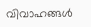വിവാഹങ്ങള്‍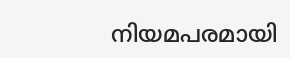നിയമപരമായി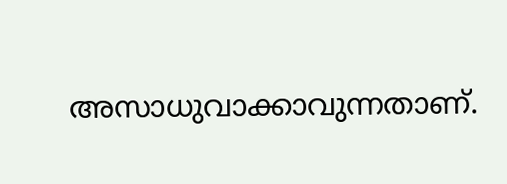അസാധുവാക്കാവുന്നതാണ്.